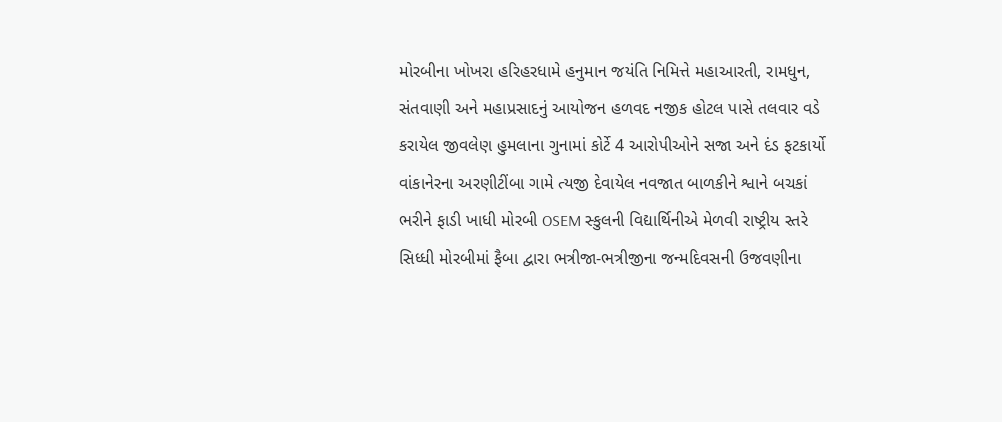મોરબીના ખોખરા હરિહરધામે હનુમાન જયંતિ નિમિત્તે મહાઆરતી, રામધુન, સંતવાણી અને મહાપ્રસાદનું આયોજન હળવદ નજીક હોટલ પાસે તલવાર વડે કરાયેલ જીવલેણ હુમલાના ગુનામાં કોર્ટે 4 આરોપીઓને સજા અને દંડ ફટકાર્યો વાંકાનેરના અરણીટીંબા ગામે ત્યજી દેવાયેલ નવજાત બાળકીને શ્વાને બચકાં ભરીને ફાડી ખાધી મોરબી OSEM સ્કુલની વિદ્યાર્થિનીએ મેળવી રાષ્ટ્રીય સ્તરે સિધ્ધી મોરબીમાં ફૈબા દ્વારા ભત્રીજા-ભત્રીજીના જન્મદિવસની ઉજવણીના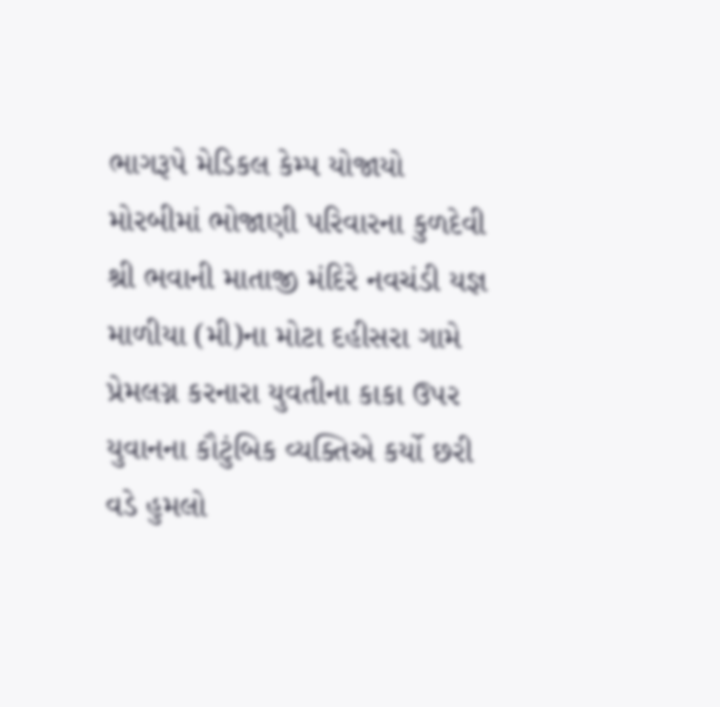ભાગરૂપે મેડિકલ કેમ્પ યોજાયો મોરબીમાં ભોજાણી પરિવારના કુળદેવી શ્રી ભવાની માતાજી મંદિરે નવચંડી યજ્ઞ માળીયા (મી)ના મોટા દહીસરા ગામે પ્રેમલગ્ન કરનારા યુવતીના કાકા ઉપર યુવાનના કૌટુંબિક વ્યક્તિએ કર્યો છરી વડે હુમલો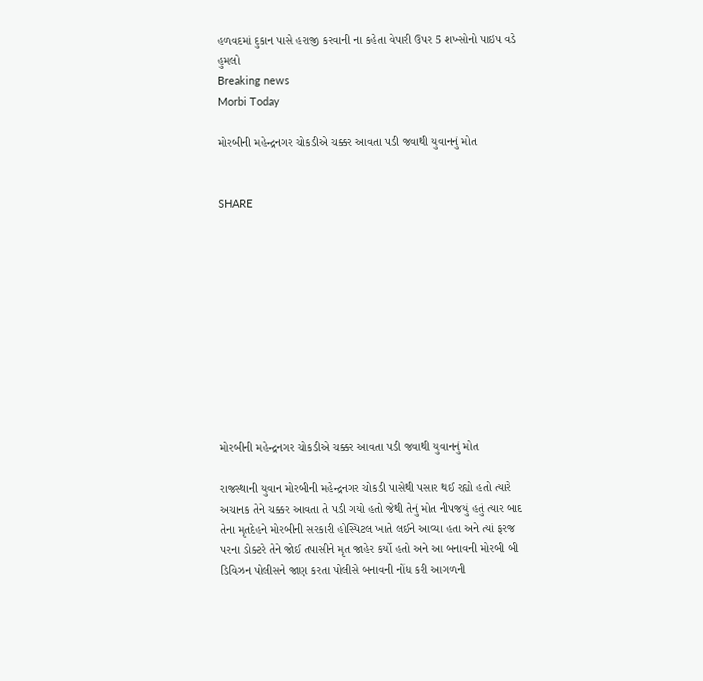હળવદમાં દુકાન પાસે હરાજી કરવાની ના કહેતા વેપારી ઉપર 5 શખ્સોનો પાઇપ વડે હુમલો
Breaking news
Morbi Today

મોરબીની મહેન્દ્રનગર ચોકડીએ ચક્કર આવતા પડી જવાથી યુવાનનું મોત


SHARE











મોરબીની મહેન્દ્રનગર ચોકડીએ ચક્કર આવતા પડી જવાથી યુવાનનું મોત

રાજસ્થાની યુવાન મોરબીની મહેન્દ્રનગર ચોકડી પાસેથી પસાર થઈ રહ્યો હતો ત્યારે અચાનક તેને ચક્કર આવતા તે પડી ગયો હતો જેથી તેનું મોત નીપજયું હતું ત્યાર બાદ તેના મૃતદેહને મોરબીની સરકારી હોસ્પિટલ ખાતે લઈને આવ્યા હતા અને ત્યાં ફરજ પરના ડોક્ટરે તેને જોઈ તપાસીને મૃત જાહેર કર્યો હતો અને આ બનાવની મોરબી બી ડિવિઝન પોલીસને જાણ કરતા પોલીસે બનાવની નોંધ કરી આગળની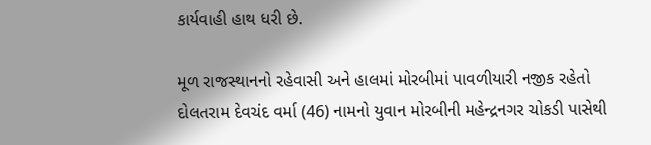કાર્યવાહી હાથ ધરી છે.

મૂળ રાજસ્થાનનો રહેવાસી અને હાલમાં મોરબીમાં પાવળીયારી નજીક રહેતો દોલતરામ દેવચંદ વર્મા (46) નામનો યુવાન મોરબીની મહેન્દ્રનગર ચોકડી પાસેથી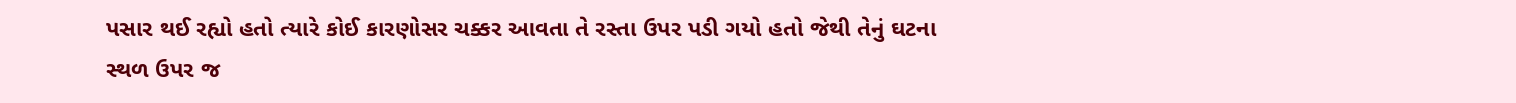પસાર થઈ રહ્યો હતો ત્યારે કોઈ કારણોસર ચક્કર આવતા તે રસ્તા ઉપર પડી ગયો હતો જેથી તેનું ઘટના સ્થળ ઉપર જ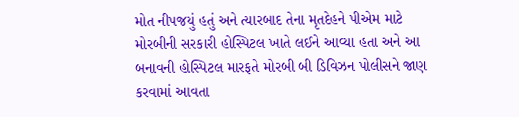મોત નીપજયું હતું અને ત્યારબાદ તેના મૃતદેહને પીએમ માટે મોરબીની સરકારી હોસ્પિટલ ખાતે લઈને આવ્યા હતા અને આ બનાવની હોસ્પિટલ મારફતે મોરબી બી ડિવિઝન પોલીસને જાણ કરવામાં આવતા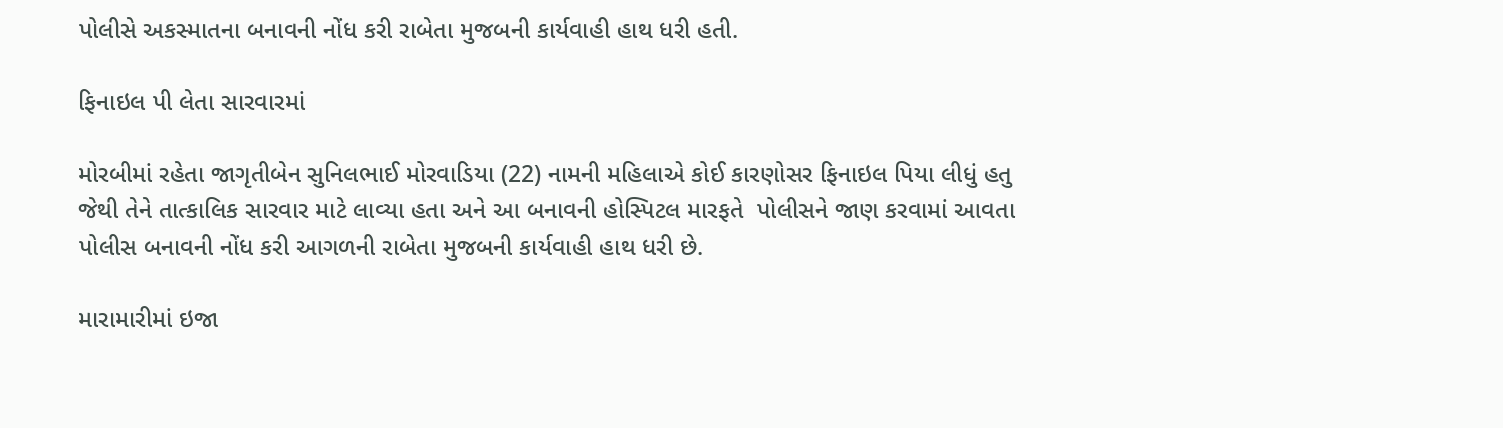પોલીસે અકસ્માતના બનાવની નોંધ કરી રાબેતા મુજબની કાર્યવાહી હાથ ધરી હતી.

ફિનાઇલ પી લેતા સારવારમાં

મોરબીમાં રહેતા જાગૃતીબેન સુનિલભાઈ મોરવાડિયા (22) નામની મહિલાએ કોઈ કારણોસર ફિનાઇલ પિયા લીધું હતુ જેથી તેને તાત્કાલિક સારવાર માટે લાવ્યા હતા અને આ બનાવની હોસ્પિટલ મારફતે  પોલીસને જાણ કરવામાં આવતા પોલીસ બનાવની નોંધ કરી આગળની રાબેતા મુજબની કાર્યવાહી હાથ ધરી છે.

મારામારીમાં ઇજા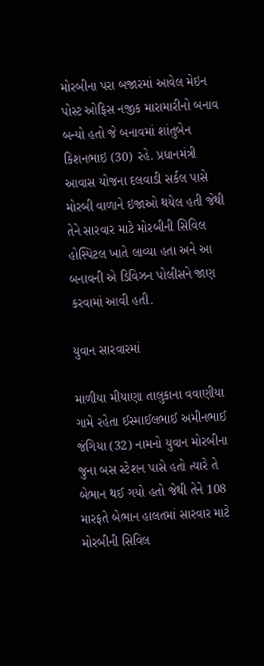મોરબીના પરા બજારમાં આવેલ મેઇન પોસ્ટ ઓફિસ નજીક મારામારીનો બનાવ બન્યો હતો જે બનાવમાં શાંતુબેન કિશનભાઇ (30) રહે. પ્રધાનમંત્રી આવાસ યોજના દલવાડી સર્કલ પાસે મોરબી વાળાને ઇજાઓ થયેલ હતી જેથી તેને સારવાર માટે મોરબીની સિવિલ હોસ્પિટલ ખાતે લાવ્યા હતા અને આ બનાવની એ ડિવિઝન પોલીસને જાણ કરવામાં આવી હતી.

યુવાન સારવારમાં

માળીયા મીયાણા તાલુકાના વવાણીયા ગામે રહેતા ઈસ્માઈલભાઈ અમીનભાઈ જંગિયા (32) નામનો યુવાન મોરબીના જુના બસ સ્ટેશન પાસે હતો ત્યારે તે બેભાન થઈ ગયો હતો જેથી તેને 108 મારફતે બેભાન હાલતમાં સારવાર માટે મોરબીની સિવિલ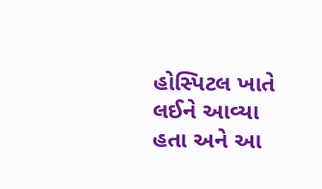હોસ્પિટલ ખાતે લઈને આવ્યા હતા અને આ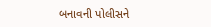બનાવની પોલીસને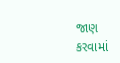જાણ કરવામાં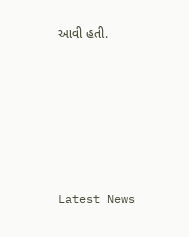આવી હતી.






Latest News